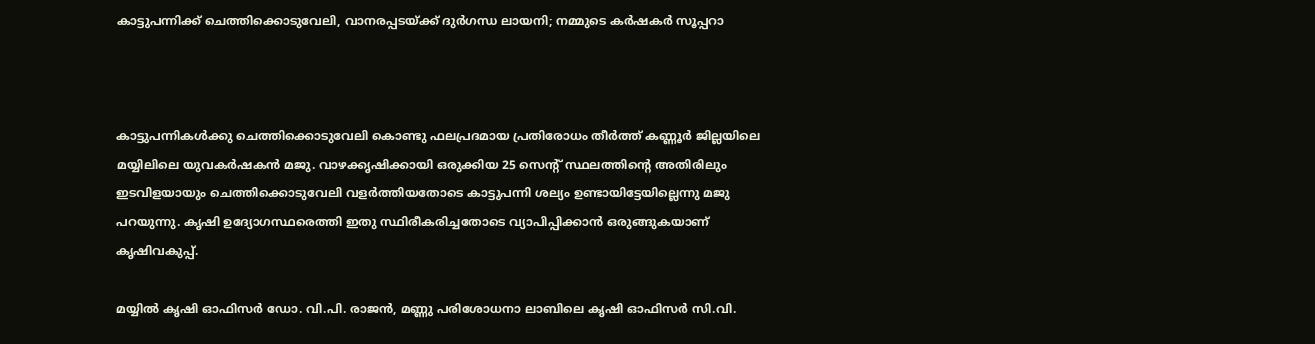കാട്ടുപന്നിക്ക് ചെത്തിക്കൊടുവേലി, വാനരപ്പടയ്ക്ക് ദുർഗന്ധ ലായനി; നമ്മുടെ കർഷകർ സൂപ്പറാ



കാട്ടുപന്നികൾക്കു ചെത്തിക്കൊടുവേലി കൊണ്ടു ഫലപ്രദമായ പ്രതിരോധം തീർത്ത് കണ്ണൂർ ജില്ലയിലെ മയ്യിലിലെ യുവകർഷകൻ മജു. വാഴക്കൃഷിക്കായി ഒരുക്കിയ 25 സെന്റ് സ്ഥലത്തിന്റെ അതിരിലും ഇടവിളയായും ചെത്തിക്കൊടുവേലി വളർത്തിയതോടെ കാട്ടുപന്നി ശല്യം ഉണ്ടായിട്ടേയില്ലെന്നു മജു പറയുന്നു. കൃഷി ഉദ്യോഗസ്ഥരെത്തി ഇതു സ്ഥിരീകരിച്ചതോടെ വ്യാപിപ്പിക്കാൻ ഒരുങ്ങുകയാണ് കൃഷിവകുപ്പ്.

മയ്യിൽ കൃഷി ഓഫിസർ ഡോ. വി.പി. രാജൻ, മണ്ണു പരിശോധനാ ലാബിലെ കൃഷി ഓഫിസർ സി.വി.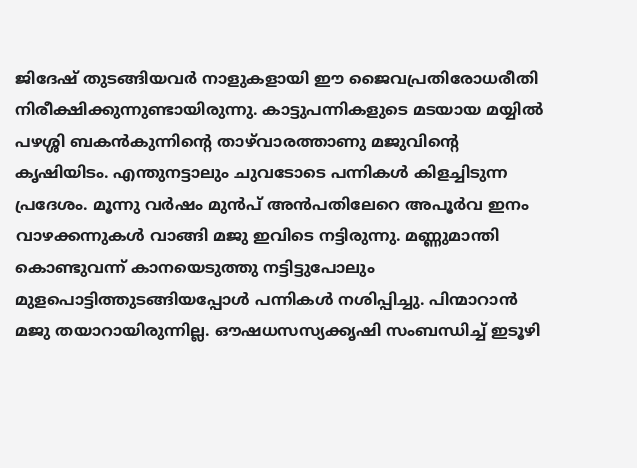ജിദേഷ് തുടങ്ങിയവർ നാളുകളായി ഈ ജൈവപ്രതിരോധരീതി നിരീക്ഷിക്കുന്നുണ്ടായിരുന്നു. കാട്ടുപന്നികളുടെ മടയായ മയ്യിൽ പഴശ്ശി ബകൻകുന്നിന്റെ താഴ്‌വാരത്താണു മജുവിന്റെ കൃഷിയിടം. എന്തുനട്ടാലും ചുവടോടെ പന്നികൾ കിളച്ചിടുന്ന പ്രദേശം. മൂന്നു വർഷം മുൻപ് അൻപതിലേറെ അപൂർവ ഇനം വാഴക്കന്നുകൾ വാങ്ങി മജു ഇവിടെ നട്ടിരുന്നു. മണ്ണുമാന്തി കൊണ്ടുവന്ന് കാനയെടുത്തു നട്ടിട്ടുപോലും മുളപൊട്ടിത്തുടങ്ങിയപ്പോൾ പന്നികൾ നശിപ്പിച്ചു. പിന്മാറാൻ മജു തയാറായിരുന്നില്ല. ഔഷധസസ്യക്കൃഷി സംബന്ധിച്ച് ഇടൂഴി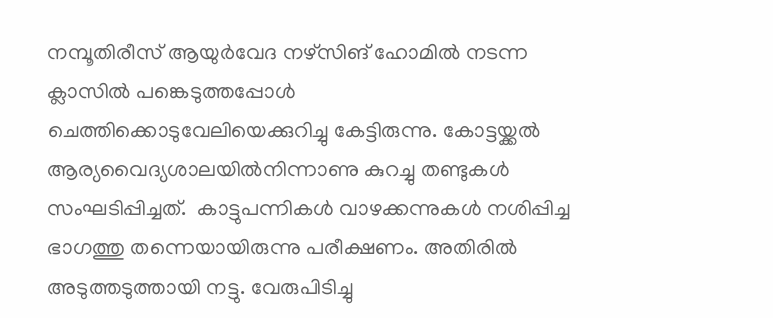നമ്പൂതിരീസ് ആയുർവേദ നഴ്സിങ് ഹോമിൽ നടന്ന ക്ലാസിൽ പങ്കെടുത്തപ്പോൾ ചെത്തിക്കൊടുവേലിയെക്കുറിച്ചു കേട്ടിരുന്നു. കോട്ടയ്ക്കൽ ആര്യവൈദ്യശാലയിൽനിന്നാണു കുറച്ചു തണ്ടുകൾ സംഘടിപ്പിച്ചത്.  കാട്ടുപന്നികൾ വാഴക്കന്നുകൾ നശിപ്പിച്ച ഭാഗത്തു തന്നെയായിരുന്നു പരീക്ഷണം. അതിരിൽ അടുത്തടുത്തായി നട്ടു. വേരുപിടിച്ചു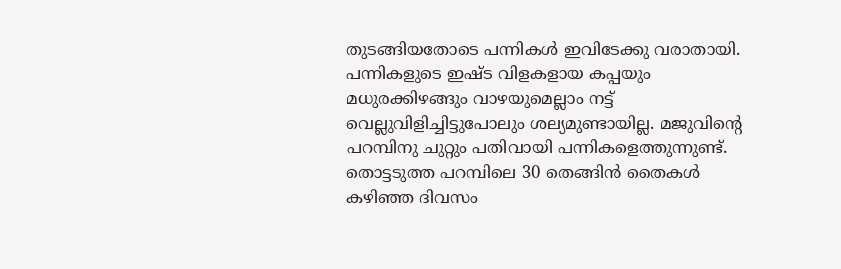തുടങ്ങിയതോടെ പന്നികൾ ഇവിടേക്കു വരാതായി. പന്നികളുടെ ഇഷ്ട വിളകളായ കപ്പയും മധുരക്കിഴങ്ങും വാഴയുമെല്ലാം നട്ട് വെല്ലുവിളിച്ചിട്ടുപോലും ശല്യമുണ്ടായില്ല. മജുവിന്റെ പറമ്പിനു ചുറ്റും പതിവായി പന്നികളെത്തുന്നുണ്ട്. തൊട്ടടുത്ത പറമ്പിലെ 30 തെങ്ങിൻ തൈകൾ കഴിഞ്ഞ ദിവസം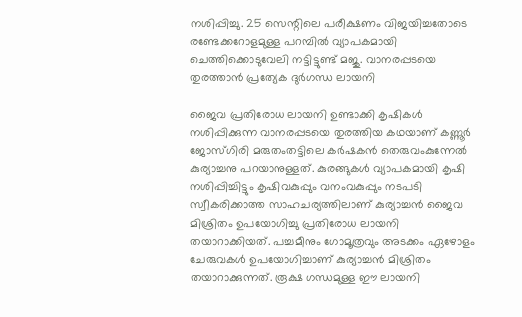നശിപ്പിച്ചു. 25 സെന്റിലെ പരീക്ഷണം വിജയിച്ചതോടെ രണ്ടേക്കറോളമുള്ള പറമ്പിൽ വ്യാപകമായി ചെത്തിക്കൊടുവേലി നട്ടിട്ടുണ്ട് മജു. വാനരപ്പടയെ തുരത്താൻ പ്രത്യേക ദുർഗന്ധ ലായനി

ജൈവ പ്രതിരോധ ലായനി ഉണ്ടാക്കി കൃഷികൾ നശിപ്പിക്കുന്ന വാനരപ്പടയെ തുരത്തിയ കഥയാണ് കണ്ണൂർ ജോസ്‌ഗിരി മരുതംതട്ടിലെ കർഷകൻ തെരുവംകുന്നേൽ കുര്യാച്ചനു പറയാനുള്ളത്. കുരങ്ങുകൾ വ്യാപകമായി കൃഷി നശിപ്പിച്ചിട്ടും കൃഷിവകുപ്പും വനംവകുപ്പും നടപടി സ്വീകരിക്കാത്ത സാഹചര്യത്തിലാണ് കുര്യാച്ചൻ ജൈവ മിശ്രിതം ഉപയോഗിച്ചു പ്രതിരോധ ലായനി തയാറാക്കിയത്. പച്ചമീനും ഗോമൂത്രവും അടക്കം ഏഴോളം ചേരുവകൾ ഉപയോഗിച്ചാണ് കുര്യാച്ചൻ മിശ്രിതം തയാറാക്കുന്നത്. രൂക്ഷ ഗന്ധമുള്ള ഈ ലായനി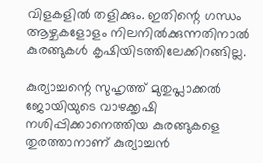വിളകളിൽ തളിക്കും. ഇതിന്റെ ഗന്ധം ആഴ്ചകളോളം നിലനിൽക്കുന്നതിനാൽ കുരങ്ങുകൾ കൃഷിയിടത്തിലേക്കിറങ്ങില്ല.

കുര്യാച്ചന്റെ സുഹൃത്ത് മുതുപ്ലാക്കൽ ജോയിയുടെ വാഴക്കൃഷി നശിപ്പിക്കാനെത്തിയ കുരങ്ങുകളെ തുരത്താനാണ് കുര്യാച്ചൻ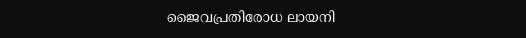ജൈവപ്രതിരോധ ലായനി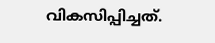വികസിപ്പിച്ചത്.